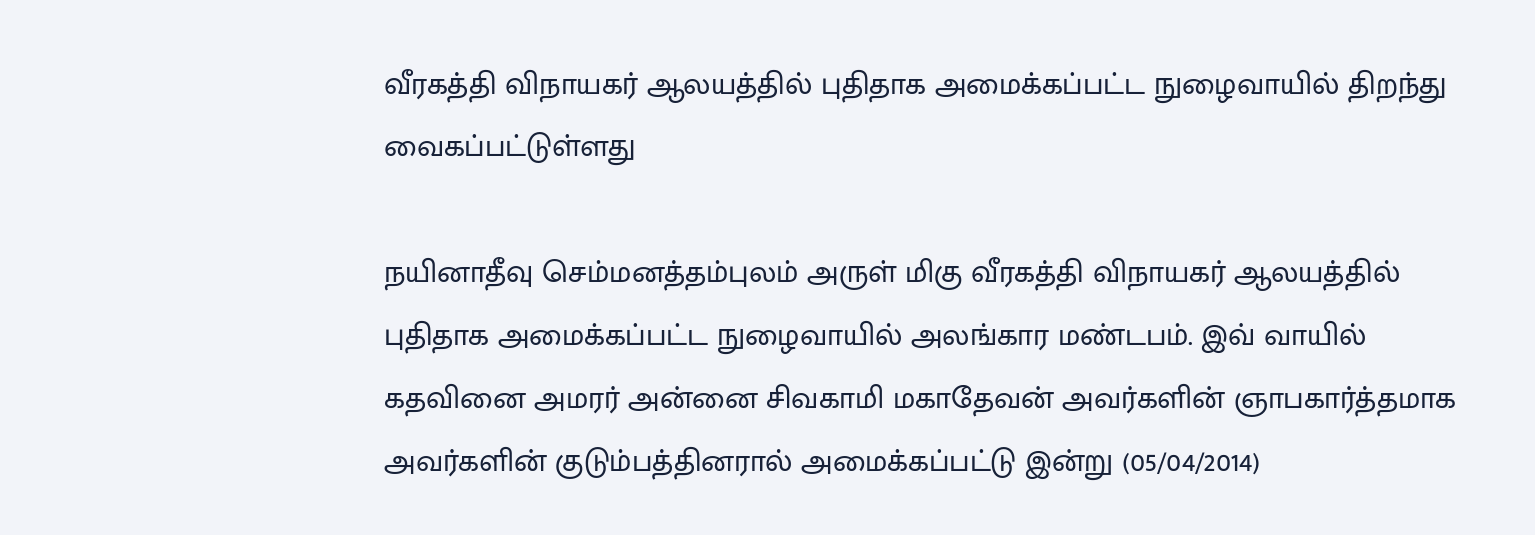வீரகத்தி விநாயகர் ஆலயத்தில் புதிதாக அமைக்கப்பட்ட நுழைவாயில் திறந்து வைகப்பட்டுள்ளது

நயினாதீவு செம்மனத்தம்புலம் அருள் மிகு வீரகத்தி விநாயகர் ஆலயத்தில் புதிதாக அமைக்கப்பட்ட நுழைவாயில் அலங்கார மண்டபம். இவ் வாயில் கதவினை அமரர் அன்னை சிவகாமி மகாதேவன் அவர்களின் ஞாபகார்த்தமாக அவர்களின் குடும்பத்தினரால் அமைக்கப்பட்டு இன்று (05/04/2014)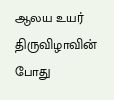ஆலய உயர் திருவிழாவின் போது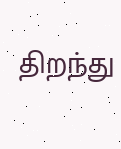திறந்து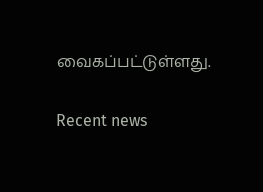வைகப்பட்டுள்ளது.

Recent news